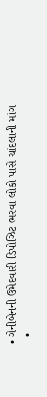• ગેનીબેનની ઉમેદવારી ડિપોઝિટ ભરવા લોકો પાસે ચાંદલાની માંગ
  •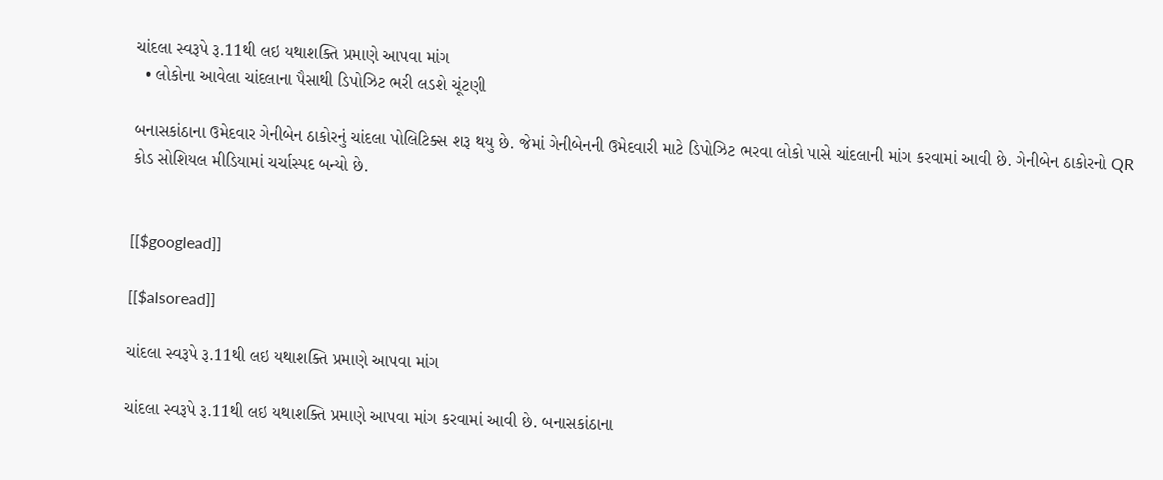ચાંદલા સ્વરૂપે રૂ.11થી લઇ યથાશક્તિ પ્રમાણે આપવા માંગ
  • લોકોના આવેલા ચાંદલાના પૈસાથી ડિપોઝિટ ભરી લડશે ચૂંટણી

બનાસકાંઠાના ઉમેદવાર ગેનીબેન ઠાકોરનું ચાંદલા પોલિટિક્સ શરૂ થયુ છે. જેમાં ગેનીબેનની ઉમેદવારી માટે ડિપોઝિટ ભરવા લોકો પાસે ચાંદલાની માંગ કરવામાં આવી છે. ગેનીબેન ઠાકોરનો QR કોડ સોશિયલ મીડિયામાં ચર્ચાસ્પદ બન્યો છે.


[[$googlead]]

[[$alsoread]]

ચાંદલા સ્વરૂપે રૂ.11થી લઇ યથાશક્તિ પ્રમાણે આપવા માંગ

ચાંદલા સ્વરૂપે રૂ.11થી લઇ યથાશક્તિ પ્રમાણે આપવા માંગ કરવામાં આવી છે. બનાસકાંઠાના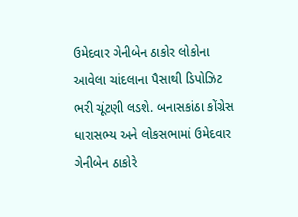ઉમેદવાર ગેનીબેન ઠાકોર લોકોના આવેલા ચાંદલાના પૈસાથી ડિપોઝિટ ભરી ચૂંટણી લડશે. બનાસકાંઠા કોંગ્રેસ ધારાસભ્ય અને લોકસભામાં ઉમેદવાર ગેનીબેન ઠાકોરે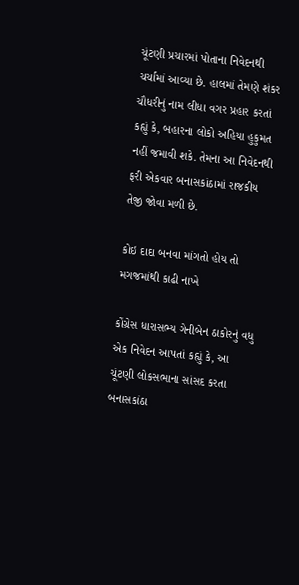ચૂંટણી પ્રચારમાં પોતાના નિવેદનથી ચર્ચામાં આવ્યા છે. હાલમાં તેમણે શંકર ચૌધરીનું નામ લીધા વગર પ્રહાર કરતાં કહ્યું કે, બહારના લોકો અહિયા હુકુમત નહીં જમાવી શકે. તેમના આ નિવેદનથી ફરી એકવાર બનાસકાંઠામાં રાજકીય તેજી જોવા મળી છે.

કોઇ દાદા બનવા માંગતો હોય તો મગજમાંથી કાઢી નાખે

કોંગ્રેસ ધારાસભ્ય ગેનીબેન ઠાકોરનું વધુ એક નિવેદન આપતાં કહ્યું કે, આ ચૂંટણી લોકસભાના સાંસદ કરતા બનાસકાંઠા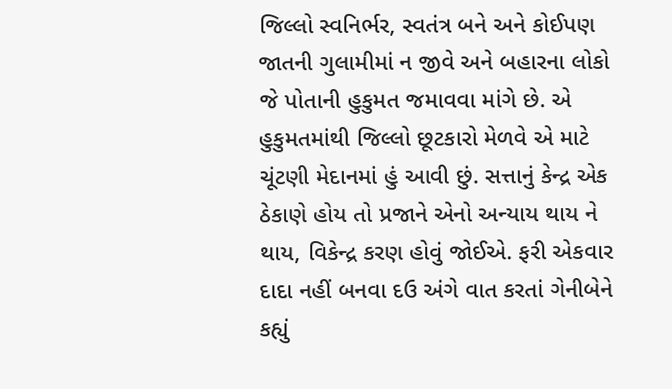જિલ્લો સ્વનિર્ભર, સ્વતંત્ર બને અને કોઈપણ જાતની ગુલામીમાં ન જીવે અને બહારના લોકો જે પોતાની હુકુમત જમાવવા માંગે છે. એ હુકુમતમાંથી જિલ્લો છૂટકારો મેળવે એ માટે ચૂંટણી મેદાનમાં હું આવી છું. સત્તાનું કેન્દ્ર એક ઠેકાણે હોય તો પ્રજાને એનો અન્યાય થાય ને થાય, વિકેન્દ્ર કરણ હોવું જોઈએ. ફરી એકવાર દાદા નહીં બનવા દઉ અંગે વાત કરતાં ગેનીબેને કહ્યું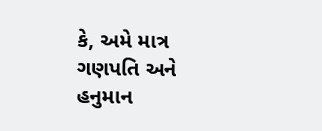કે, અમે માત્ર ગણપતિ અને હનુમાન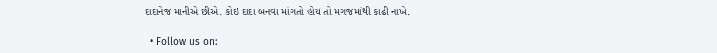દાદાનેજ માનીએ છીએ. કોઇ દાદા બનવા માંગતો હોય તો મગજમાંથી કાઢી નાખે.

  • Follow us on: